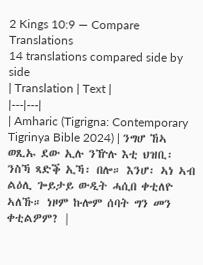2 Kings 10:9 — Compare Translations
14 translations compared side by side
| Translation | Text |
|---|---|
| Amharic (Tigrigna: Contemporary Tigrinya Bible 2024) | ንግሆ ኸኣ ወጺኡ ደው ኢሉ ንዅሉ እቲ ህዝቢ፡ ንስኻ ጻድቕ ኢኻ፡ በሎ። እንሆ፡ ኣነ ኣብ ልዕሊ ጐይታይ ውዲት ሓሲበ ቀቲለዮ ኣለኹ። ነዞም ኩሎም ሰባት ግን መን ቀቲልዎም? |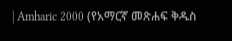| Amharic 2000 (የአማርኛ መጽሐፍ ቅዱስ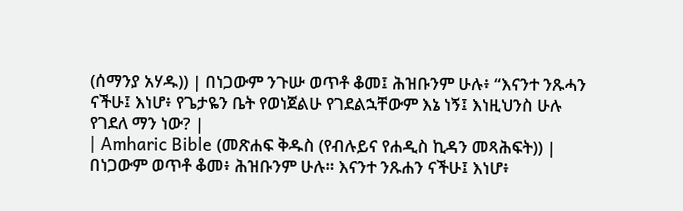(ሰማንያ አሃዱ)) | በነጋውም ንጉሡ ወጥቶ ቆመ፤ ሕዝቡንም ሁሉ፥ “እናንተ ንጹሓን ናችሁ፤ እነሆ፥ የጌታዬን ቤት የወነጀልሁ የገደልኋቸውም እኔ ነኝ፤ እነዚህንስ ሁሉ የገደለ ማን ነው? |
| Amharic Bible (መጽሐፍ ቅዱስ (የብሉይና የሐዲስ ኪዳን መጻሕፍት)) | በነጋውም ወጥቶ ቆመ፥ ሕዝቡንም ሁሉ። እናንተ ንጹሐን ናችሁ፤ እነሆ፥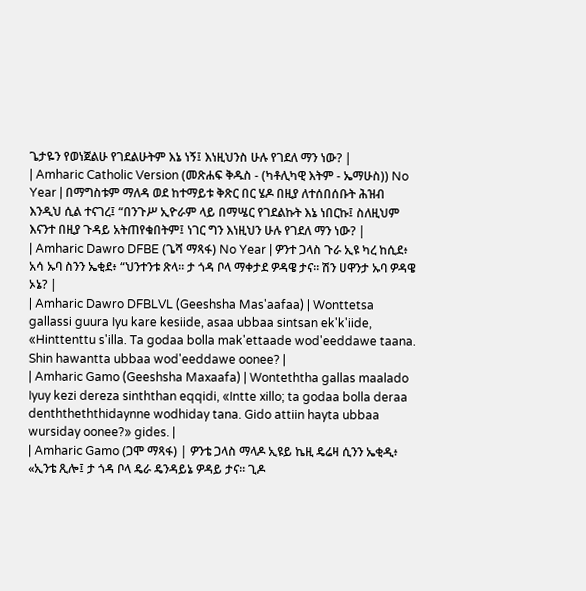ጌታዬን የወነጀልሁ የገደልሁትም እኔ ነኝ፤ እነዚህንስ ሁሉ የገደለ ማን ነው? |
| Amharic Catholic Version (መጽሐፍ ቅዱስ - (ካቶሊካዊ እትም - ኤማሁስ)) No Year | በማግስቱም ማለዳ ወደ ከተማይቱ ቅጽር በር ሄዶ በዚያ ለተሰበሰቡት ሕዝብ እንዲህ ሲል ተናገረ፤ “በንጉሥ ኢዮራም ላይ በማሤር የገደልኩት እኔ ነበርኩ፤ ስለዚህም እናንተ በዚያ ጉዳይ አትጠየቁበትም፤ ነገር ግን እነዚህን ሁሉ የገደለ ማን ነው? |
| Amharic Dawro DFBE (ጌሻ ማጻፋ) No Year | ዎንተ ጋላስ ጉራ ኢዩ ካረ ከሲደ፥ አሳ ኡባ ስንን ኤቂደ፥ “ህንተንቱ ጽላ። ታ ጎዳ ቦላ ማቀታደ ዎዳዌ ታና። ሽን ሀዋንታ ኡባ ዎዳዌ ኦኔ? |
| Amharic Dawro DFBLVL (Geeshsha Mas'aafaa) | Wonttetsa gallassi guura Iyu kare kesiide, asaa ubbaa sintsan ek'k'iide, «Hinttenttu s'illa. Ta godaa bolla mak'ettaade wod'eeddawe taana. Shin hawantta ubbaa wod'eeddawe oonee? |
| Amharic Gamo (Geeshsha Maxaafa) | Wonteththa gallas maalado Iyuy kezi dereza sinththan eqqidi, «Intte xillo; ta godaa bolla deraa denththeththidaynne wodhiday tana. Gido attiin hayta ubbaa wursiday oonee?» gides. |
| Amharic Gamo (ጋሞ ማጻፋ) | ዎንቴ ጋላስ ማላዶ ኢዩይ ኬዚ ዴሬዛ ሲንን ኤቂዲ፥ «ኢንቴ ጺሎ፤ ታ ጎዳ ቦላ ዴራ ዴንዳይኔ ዎዳይ ታና። ጊዶ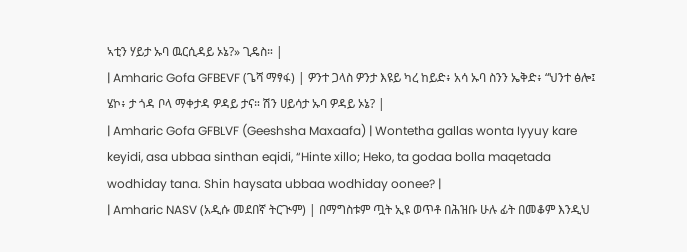ኣቲን ሃይታ ኡባ ዉርሲዳይ ኦኔ?» ጊዴስ። |
| Amharic Gofa GFBEVF (ጌሻ ማፃፋ) | ዎንተ ጋላስ ዎንታ እዩይ ካረ ከይድ፥ አሳ ኡባ ስንን ኤቅድ፥ “ህንተ ፅሎ፤ ሄኮ፥ ታ ጎዳ ቦላ ማቀታዳ ዎዳይ ታና። ሽን ሀይሳታ ኡባ ዎዳይ ኦኔ? |
| Amharic Gofa GFBLVF (Geeshsha Maxaafa) | Wontetha gallas wonta Iyyuy kare keyidi, asa ubbaa sinthan eqidi, “Hinte xillo; Heko, ta godaa bolla maqetada wodhiday tana. Shin haysata ubbaa wodhiday oonee? |
| Amharic NASV (አዲሱ መደበኛ ትርጒም) | በማግስቱም ጧት ኢዩ ወጥቶ በሕዝቡ ሁሉ ፊት በመቆም እንዲህ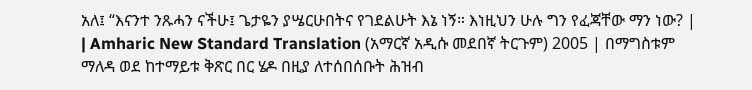አለ፤ “እናንተ ንጹሓን ናችሁ፤ ጌታዬን ያሤርሁበትና የገደልሁት እኔ ነኝ። እነዚህን ሁሉ ግን የፈጃቸው ማን ነው? |
| Amharic New Standard Translation (አማርኛ አዲሱ መደበኛ ትርጉም) 2005 | በማግስቱም ማለዳ ወደ ከተማይቱ ቅጽር በር ሄዶ በዚያ ለተሰበሰቡት ሕዝብ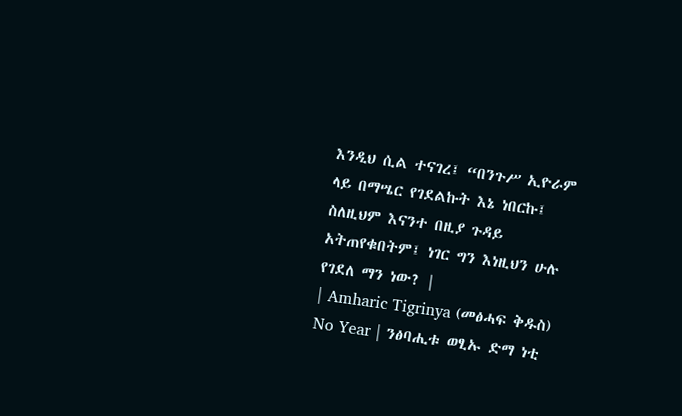እንዲህ ሲል ተናገረ፤ “በንጉሥ ኢዮራም ላይ በማሤር የገደልኩት እኔ ነበርኩ፤ ስለዚህም እናንተ በዚያ ጉዳይ አትጠየቁበትም፤ ነገር ግን እነዚህን ሁሉ የገደለ ማን ነው? |
| Amharic Tigrinya (መፅሓፍ ቅዱስ) No Year | ንፅባሒቱ ወፂኡ ድማ ነቲ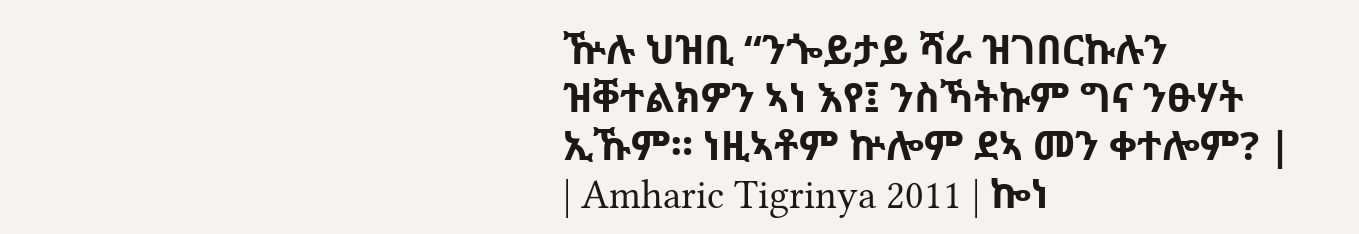ዅሉ ህዝቢ “ንጐይታይ ሻራ ዝገበርኩሉን ዝቐተልክዎን ኣነ እየ፤ ንስኻትኩም ግና ንፁሃት ኢኹም። ነዚኣቶም ኵሎም ደኣ መን ቀተሎም? |
| Amharic Tigrinya 2011 | ኰነ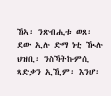ኸኣ፡ ንጽብሒቱ ወጸ፡ ደው ኢሉ ድማ ነቲ ዂሉ ህዝቢ፡ ንስኻትኩምሲ ጻድቃን ኢኺም፡ እንሆ፡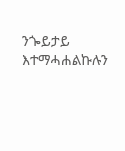ንጐይታይ እተማሓሐልኩሉን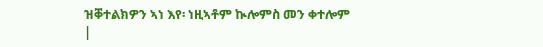ዝቐተልክዎን ኣነ እየ፡ ነዚኣቶም ኲሎምስ መን ቀተሎም |